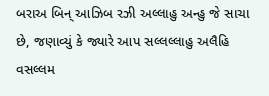બરાઅ બિન્ આઝિબ રઝી અલ્લાહુ અન્હુ જે સાચા છે, જણાવ્યું કે જ્યારે આપ સલ્લલ્લાહુ અલૈહિ વસલ્લમ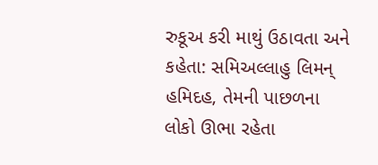રુકૂઅ કરી માથું ઉઠાવતા અને કહેતા: સમિઅલ્લાહુ લિમન્ હમિદહ, તેમની પાછળના લોકો ઊભા રહેતા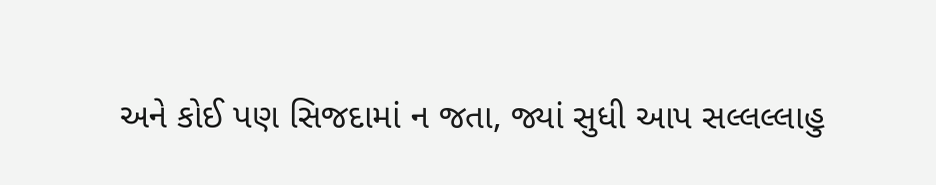અને કોઈ પણ સિજદામાં ન જતા, જ્યાં સુધી આપ સલ્લલ્લાહુ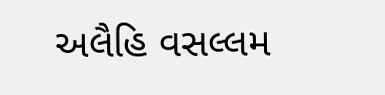અલૈહિ વસલ્લમ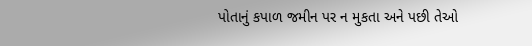પોતાનું કપાળ જમીન પર ન મુકતા અને પછી તેઓ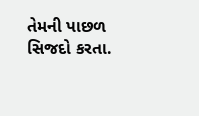તેમની પાછળ સિજદો કરતા.